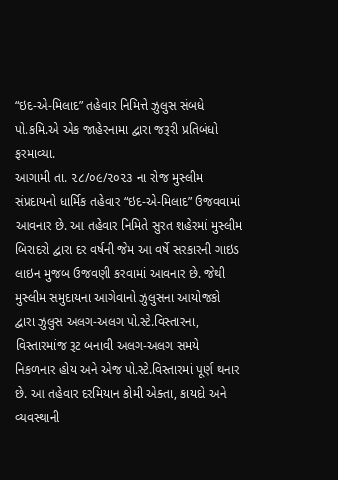“ઇદ-એ-મિલાદ” તહેવાર નિમિત્તે ઝુલુસ સંબધે પો.કમિ.એ એક જાહેરનામા દ્વારા જરૂરી પ્રતિબંધો ફરમાવ્યા.
આગામી તા. ૨૮/૦૯/૨૦૨૩ ના રોજ મુસ્લીમ સંપ્રદાયનો ધાર્મિક તહેવાર “ઇદ-એ-મિલાદ” ઉજવવામાં આવનાર છે. આ તહેવાર નિમિતે સુરત શહેરમાં મુસ્લીમ બિરાદરો દ્વારા દર વર્ષની જેમ આ વર્ષે સરકારની ગાઇડ લાઇન મુજબ ઉજવણી કરવામાં આવનાર છે. જેથી મુસ્લીમ સમુદાયના આગેવાનો ઝુલુસના આયોજકો દ્વારા ઝુલુસ અલગ-અલગ પો.સ્ટે.વિસ્તારના, વિસ્તારમાંજ રૂટ બનાવી અલગ-અલગ સમયે નિકળનાર હોય અને એજ પો.સ્ટે.વિસ્તારમાં પૂર્ણ થનાર છે. આ તહેવાર દરમિયાન કોમી એક્તા, કાયદો અને વ્યવસ્થાની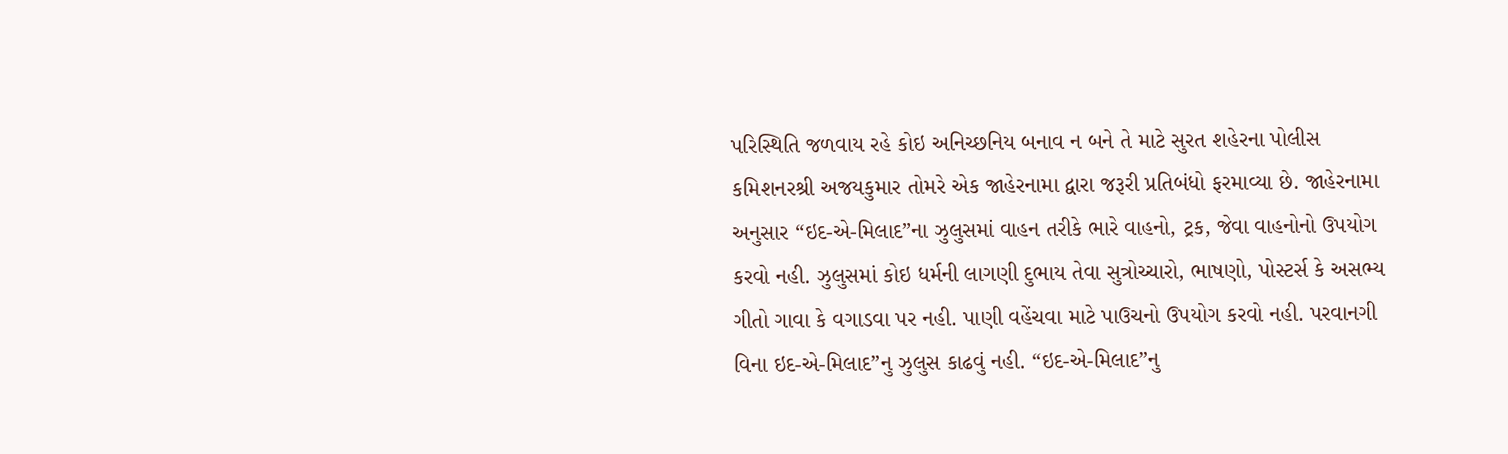પરિસ્થિતિ જળવાય રહે કોઇ અનિચ્છનિય બનાવ ન બને તે માટે સુરત શહેરના પોલીસ કમિશનરશ્રી અજયકુમાર તોમરે એક જાહેરનામા દ્વારા જરૂરી પ્રતિબંધો ફરમાવ્યા છે. જાહેરનામા અનુસાર “ઇદ-એ-મિલાદ”ના ઝુલુસમાં વાહન તરીકે ભારે વાહનો, ટ્રક, જેવા વાહનોનો ઉપયોગ કરવો નહી. ઝુલુસમાં કોઇ ધર્મની લાગણી દુભાય તેવા સુત્રોચ્ચારો, ભાષણો, પોસ્ટર્સ કે અસભ્ય ગીતો ગાવા કે વગાડવા પર નહી. પાણી વહેંચવા માટે પાઉચનો ઉપયોગ કરવો નહી. પરવાનગી વિના ઇદ-એ-મિલાદ”નુ ઝુલુસ કાઢવું નહી. “ઇદ-એ-મિલાદ”નુ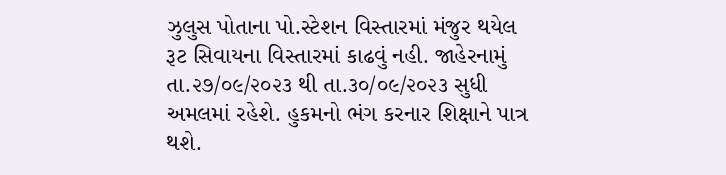ઝુલુસ પોતાના પો.સ્ટેશન વિસ્તારમાં મંજુર થયેલ રૂટ સિવાયના વિસ્તારમાં કાઢવું નહી. જાહેરનામું તા.૨૭/૦૯/૨૦૨૩ થી તા.૩૦/૦૯/૨૦૨૩ સુધી અમલમાં રહેશે. હુકમનો ભંગ કરનાર શિક્ષાને પાત્ર થશે.